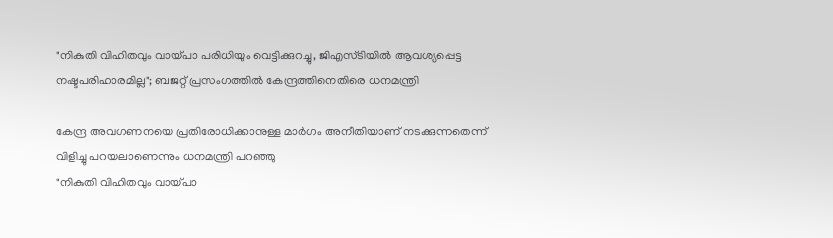"നികുതി വിഹിതവും വായ്പാ പരിധിയും വെട്ടിക്കുറച്ചു, ജിഎസ്‌ടിയിൽ ആവശ്യപ്പെട്ട നഷ്ടപരിഹാരമില്ല"; ബജറ്റ് പ്രസംഗത്തിൽ കേന്ദ്രത്തിനെതിരെ ധനമന്ത്രി

കേന്ദ്ര അവഗണനയെ പ്രതിരോധിക്കാനുള്ള മാർഗം അനീതിയാണ് നടക്കുന്നതെന്ന് വിളിച്ചു പറയലാണെന്നും ധനമന്ത്രി പറ‍ഞ്ഞു
"നികുതി വിഹിതവും വായ്പാ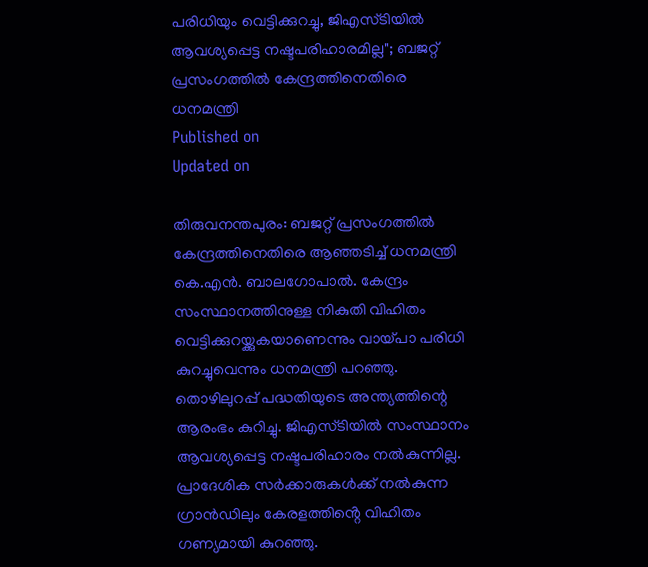പരിധിയും വെട്ടിക്കുറച്ചു, ജിഎസ്‌ടിയിൽ ആവശ്യപ്പെട്ട നഷ്ടപരിഹാരമില്ല"; ബജറ്റ് പ്രസംഗത്തിൽ കേന്ദ്രത്തിനെതിരെ ധനമന്ത്രി
Published on
Updated on

തിരുവനന്തപുരം: ബജറ്റ് പ്രസംഗത്തിൽ കേന്ദ്രത്തിനെതിരെ ആഞ്ഞടിച്ച് ധനമന്ത്രി കെ.എൻ. ബാലഗോപാൽ. കേന്ദ്രം സംസ്ഥാനത്തിനുള്ള നികുതി വിഹിതം വെട്ടിക്കുറയ്ക്കുകയാണെന്നും വായ്പാ പരിധി കുറച്ചുവെന്നും ധനമന്ത്രി പറഞ്ഞു. തൊഴിലുറപ്പ് പദ്ധതിയുടെ അന്ത്യത്തിന്റെ ആരംഭം കുറിച്ചു. ജിഎസ്‌ടിയിൽ സംസ്ഥാനം ആവശ്യപ്പെട്ട നഷ്ടപരിഹാരം നൽകുന്നില്ല. പ്രാദേശിക സർക്കാരുകൾക്ക് നൽകുന്ന ഗ്രാൻഡിലും കേരളത്തിൻ്റെ വിഹിതം ഗണ്യമായി കുറഞ്ഞു.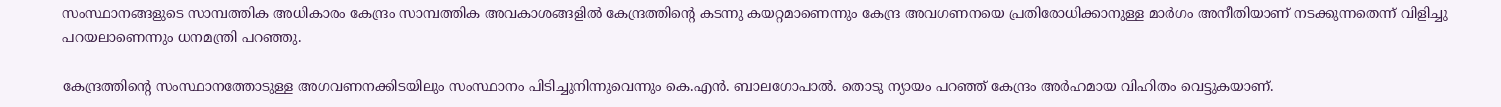സംസ്ഥാനങ്ങളുടെ സാമ്പത്തിക അധികാരം കേന്ദ്രം സാമ്പത്തിക അവകാശങ്ങളിൽ കേന്ദ്രത്തിന്റെ കടന്നു കയറ്റമാണെന്നും കേന്ദ്ര അവഗണനയെ പ്രതിരോധിക്കാനുള്ള മാർഗം അനീതിയാണ് നടക്കുന്നതെന്ന് വിളിച്ചു പറയലാണെന്നും ധനമന്ത്രി പറ‍ഞ്ഞു.

കേന്ദ്രത്തിന്റെ സംസ്ഥാനത്തോടുള്ള അഗവണനക്കിടയിലും സംസ്ഥാനം പിടിച്ചുനിന്നുവെന്നും കെ.എൻ. ബാലഗോപാൽ. തൊടു ന്യായം പറഞ്ഞ് കേന്ദ്രം അര്‍ഹമായ വിഹിതം വെട്ടുകയാണ്.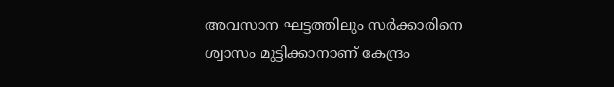അവസാന ഘട്ടത്തിലും സർക്കാരിനെ ശ്വാസം മുട്ടിക്കാനാണ് കേന്ദ്രം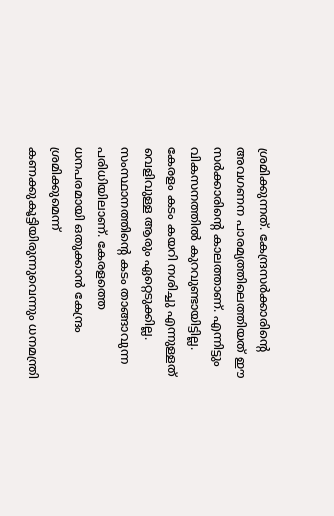ശ്രമിക്കുന്നത്. കേന്ദ്രസർക്കാരിന്റെ അവഗണന പാരമ്യത്തിലെത്തിയത് ഈ സർക്കാരിന്റെ കാലത്താണ്. എന്നിട്ടും വികസനത്തിൽ കുറവുണ്ടായിട്ടില്ല. കേരളം കടം കയറി നശിച്ചു എന്നുള്ളത് വെളിവുള്ള ആരും ഏറ്റെടുക്കില്ല. സംസ്ഥാനത്തിന്റെ കടം താങ്ങാവുന്ന പരിധിയിലാണ്. കേരളത്തെ ധനപരമായി ഒതുക്കാൻ കേന്ദ്രം ശ്രമിക്കുമെന്ന് കണക്കുകൂട്ടിയിരുന്നുവെന്നും ധനമന്ത്രി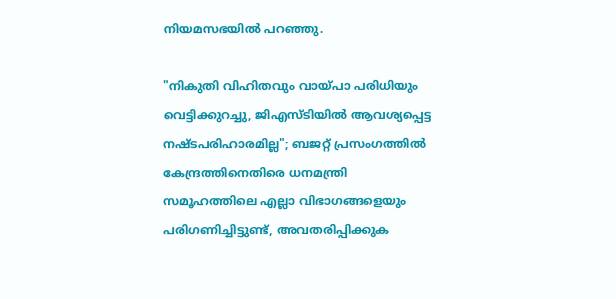നിയമസഭയിൽ പറ‍ഞ്ഞു.

"നികുതി വിഹിതവും വായ്പാ പരിധിയും വെട്ടിക്കുറച്ചു, ജിഎസ്‌ടിയിൽ ആവശ്യപ്പെട്ട നഷ്ടപരിഹാരമില്ല"; ബജറ്റ് പ്രസംഗത്തിൽ കേന്ദ്രത്തിനെതിരെ ധനമന്ത്രി
സമൂഹത്തിലെ എല്ലാ വിഭാഗങ്ങളെയും പരിഗണിച്ചിട്ടുണ്ട്, അവതരിപ്പിക്കുക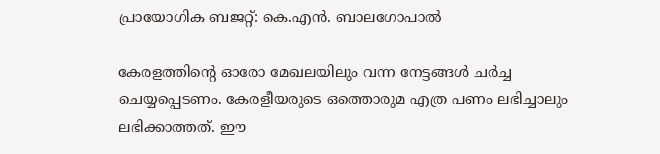പ്രായോഗിക ബജറ്റ്: കെ.എൻ. ബാലഗോപാൽ

കേരളത്തിൻ്റെ ഓരോ മേഖലയിലും വന്ന നേട്ടങ്ങൾ ചർച്ച ചെയ്യപ്പെടണം. കേരളീയരുടെ ഒത്തൊരുമ എത്ര പണം ലഭിച്ചാലും ലഭിക്കാത്തത്. ഈ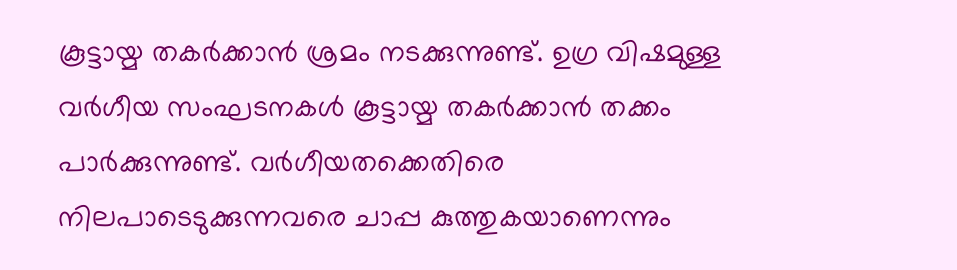കൂട്ടായ്മ തകർക്കാൻ ശ്രമം നടക്കുന്നുണ്ട്. ഉഗ്ര വിഷമുള്ള വർഗീയ സംഘടനകൾ കൂട്ടായ്മ തകർക്കാൻ തക്കം പാർക്കുന്നുണ്ട്. വർഗീയതക്കെതിരെ നിലപാടെടുക്കുന്നവരെ ചാപ്പ കുത്തുകയാണെന്നും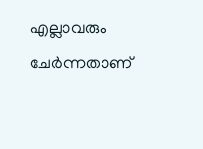എല്ലാവരും ചേർന്നതാണ്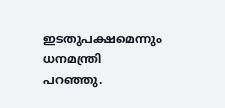ഇടതുപക്ഷമെന്നും ധനമന്ത്രി പറ‍ഞ്ഞു.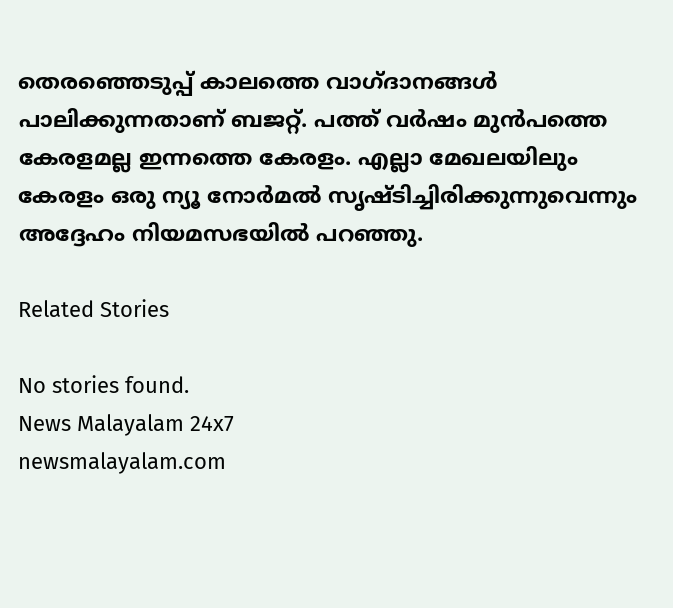തെരഞ്ഞെടുപ്പ് കാലത്തെ വാഗ്ദാനങ്ങൾ പാലിക്കുന്നതാണ് ബജറ്റ്. പത്ത് വർഷം മുൻപത്തെ കേരളമല്ല ഇന്നത്തെ കേരളം. എല്ലാ മേഖലയിലും കേരളം ഒരു ന്യൂ നോർമൽ സൃഷ്ടിച്ചിരിക്കുന്നുവെന്നും അദ്ദേഹം നിയമസഭയിൽ പറഞ്ഞു.

Related Stories

No stories found.
News Malayalam 24x7
newsmalayalam.com